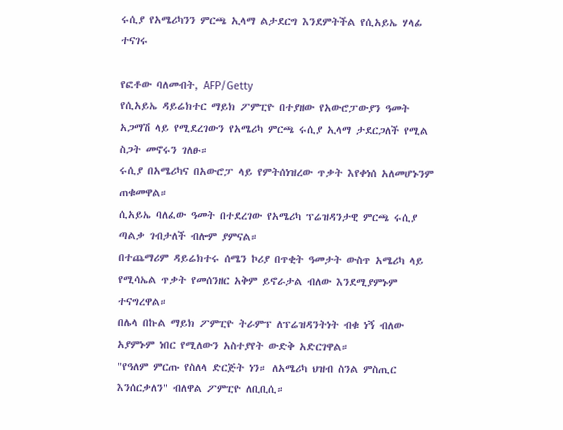ሩሲያ የአሜሪካንን ምርጫ ኢላማ ልታደርግ እንደምትችል የሲአይኤ ሃላፊ ተናገሩ

የፎቶው ባለመብት, AFP/Getty
የሲአይኤ ዳይሬክተር ማይክ ፖምፒዮ በተያዘው የአውሮፓውያን ዓመት አጋማሽ ላይ የሚደረገውን የአሜሪካ ምርጫ ሩሲያ ኢላማ ታደርጋለች የሚል ስጋት መኖሩን ገለፁ።
ሩሲያ በአሜሪካና በአውሮፓ ላይ የምትሰነዝረው ጥቃት እየቀነሰ አለመሆኑንም ጠቁመዋል።
ሲአይኤ ባለፈው ዓመት በተደረገው የአሜሪካ ፕሬዝዳንታዊ ምርጫ ሩሲያ ጣልቃ ገብታለች ብሎም ያምናል።
በተጨማሪም ዳይሬክተሩ ሰሜን ኮሪያ በጥቂት ዓመታት ውስጥ አሜሪካ ላይ የሚሳኤል ጥቃት የመሰንዘር አቅም ይኖራታል ብለው እንደሚያምኑም ተናግረዋል።
በሌላ በኩል ማይክ ፖምፒዮ ትራምፕ ለፕሬዝዳንትነት ብቁ ነኝ ብለው አያምኑም ነበር የሚለውን አስተያየት ውድቅ አድርገዋል።
"የዓለም ምርጡ የስለላ ድርጅት ነን። ለአሜሪካ ህዝብ ስንል ምስጢር እንሰርቃለን" ብለዋል ፖምፒዮ ለቢቢሲ።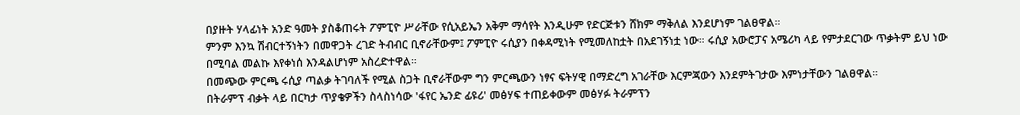በያዙት ሃላፊነት አንድ ዓመት ያስቆጠሩት ፖምፒዮ ሥራቸው የሲአይኤን አቅም ማሳየት እንዲሁም የድርጅቱን ሸክም ማቅለል እንደሆነም ገልፀዋል።
ምንም እንኳ ሽብርተኝነትን በመዋጋት ረገድ ትብብር ቢኖራቸውም፤ ፖምፒዮ ሩሲያን በቀዳሚነት የሚመለከቷት በአደገኝነቷ ነው። ሩሲያ አውሮፓና አሜሪካ ላይ የምታደርገው ጥቃትም ይህ ነው በሚባል መልኩ እየቀነሰ እንዳልሆነም አስረድተዋል።
በመጭው ምርጫ ሩሲያ ጣልቃ ትገባለች የሚል ስጋት ቢኖራቸውም ግን ምርጫውን ነፃና ፍትሃዊ በማድረግ አገራቸው እርምጃውን እንደምትገታው እምነታቸውን ገልፀዋል።
በትራምፕ ብቃት ላይ በርካታ ጥያቄዎችን ስላስነሳው 'ፋየር ኤንድ ፊዩሪ' መፅሃፍ ተጠይቀውም መፅሃፉ ትራምፕን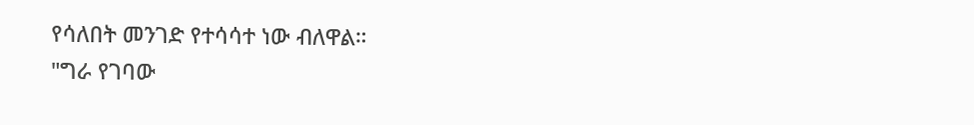የሳለበት መንገድ የተሳሳተ ነው ብለዋል።
"ግራ የገባው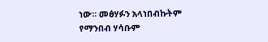ነው። መፅሃፉን አላነበብኩትም የማንበብ ሃሳቡም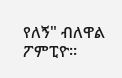የለኝ" ብለዋል ፖምፒዮ።